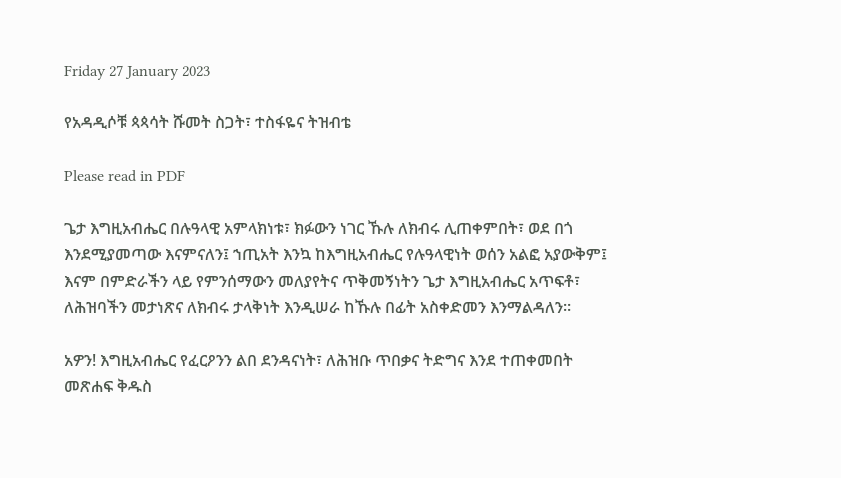Friday 27 January 2023

የአዳዲሶቹ ጳጳሳት ሹመት ስጋት፣ ተስፋዬና ትዝብቴ

Please read in PDF

ጌታ እግዚአብሔር በሉዓላዊ አምላክነቱ፣ ክፉውን ነገር ኹሉ ለክብሩ ሊጠቀምበት፣ ወደ በጎ እንደሚያመጣው እናምናለን፤ ኀጢአት እንኳ ከእግዚአብሔር የሉዓላዊነት ወሰን አልፎ አያውቅም፤ እናም በምድራችን ላይ የምንሰማውን መለያየትና ጥቅመኝነትን ጌታ እግዚአብሔር አጥፍቶ፣ ለሕዝባችን መታነጽና ለክብሩ ታላቅነት እንዲሠራ ከኹሉ በፊት አስቀድመን እንማልዳለን።

አዎን! እግዚአብሔር የፈርዖንን ልበ ደንዳናነት፣ ለሕዝቡ ጥበቃና ትድግና እንደ ተጠቀመበት መጽሐፍ ቅዱስ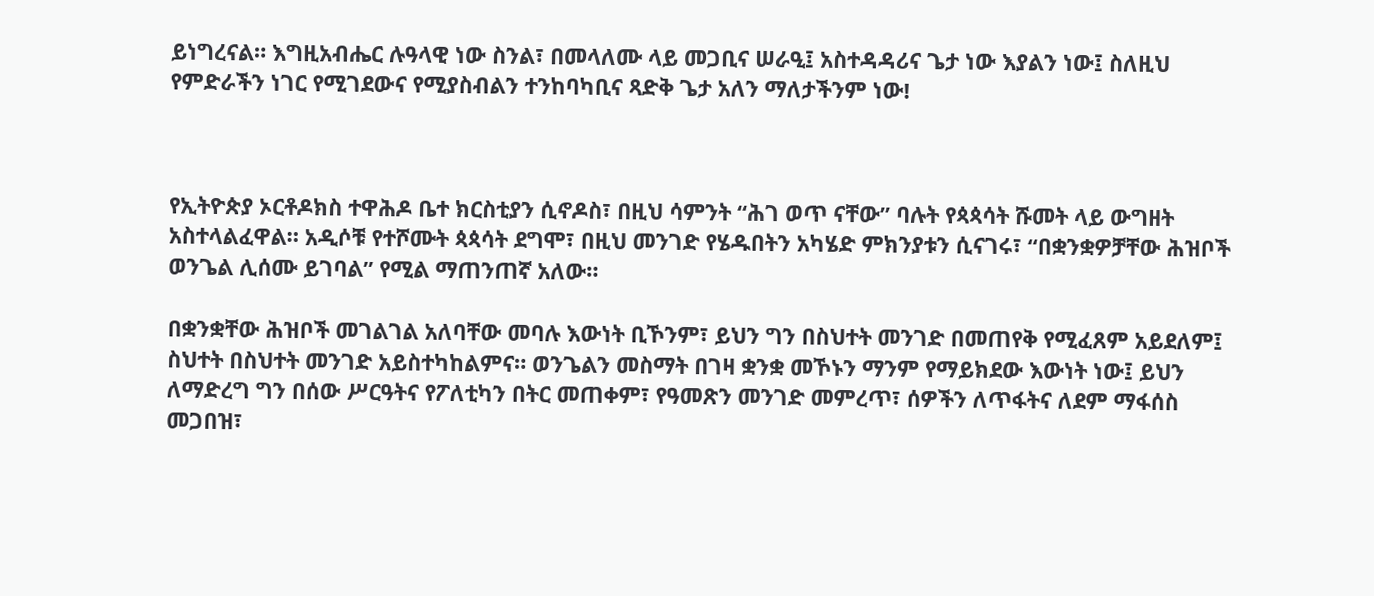ይነግረናል። እግዚአብሔር ሉዓላዊ ነው ስንል፣ በመላለሙ ላይ መጋቢና ሠራዒ፤ አስተዳዳሪና ጌታ ነው እያልን ነው፤ ስለዚህ የምድራችን ነገር የሚገደውና የሚያስብልን ተንከባካቢና ጻድቅ ጌታ አለን ማለታችንም ነው!



የኢትዮጵያ ኦርቶዶክስ ተዋሕዶ ቤተ ክርስቲያን ሲኖዶስ፣ በዚህ ሳምንት “ሕገ ወጥ ናቸው” ባሉት የጳጳሳት ሹመት ላይ ውግዘት አስተላልፈዋል። አዲሶቹ የተሾሙት ጳጳሳት ደግሞ፣ በዚህ መንገድ የሄዱበትን አካሄድ ምክንያቱን ሲናገሩ፣ “በቋንቋዎቻቸው ሕዝቦች ወንጌል ሊሰሙ ይገባል” የሚል ማጠንጠኛ አለው።

በቋንቋቸው ሕዝቦች መገልገል አለባቸው መባሉ እውነት ቢኾንም፣ ይህን ግን በስህተት መንገድ በመጠየቅ የሚፈጸም አይደለም፤ ስህተት በስህተት መንገድ አይስተካከልምና። ወንጌልን መስማት በገዛ ቋንቋ መኾኑን ማንም የማይክደው እውነት ነው፤ ይህን ለማድረግ ግን በሰው ሥርዓትና የፖለቲካን በትር መጠቀም፣ የዓመጽን መንገድ መምረጥ፣ ሰዎችን ለጥፋትና ለደም ማፋሰስ መጋበዝ፣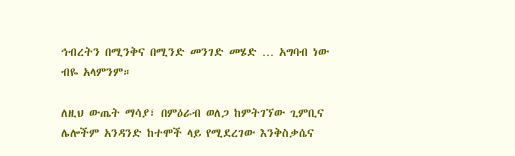ኅብረትን በሚንቅና በሚንድ መንገድ መሄድ … አግባብ ነው ብዬ አላምንም።

ለዚህ ውጤት ማሳያ፣ በምዕራብ ወለጋ ከምትገኘው ጊምቢና ሌሎችም አንዳንድ ከተሞች ላይ የሚደረገው እንቅስቃሴና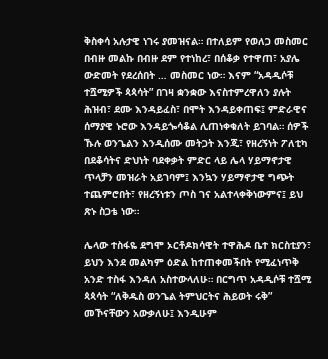ቅስቀሳ አሉታዊ ነገሩ ያመዝናል። በተለይም የወለጋ መስመር በብዙ መልኩ በብዙ ደም የተነከረ፣ በሰቆቃ የተዋጠ፣ አያሌ ውድመት የደረሰበት … መስመር ነው። እናም “አዳዲሶቹ ተሿሚዎች ጳጳሳት” በገዛ ቋንቋው እናስተምረዋለን ያሉት ሕዝብ፣ ደሙ እንዳይፈስ፣ በሞት እንዳይቀጠፍ፤ ምድራዊና ሰማያዊ ኑሮው እንዳይጐሳቆል ሊጠነቀቁለት ይገባል። ሰዎች ኹሉ ወንጌልን እንዲሰሙ መትጋት እንጂ፣ የዘረኝነት ፖለቲካ በደቆሳትና ድህነት ባደቀቃት ምድር ላይ ሌላ ሃይማኖታዊ ጥላቻን መዝራት አይገባም፤ እንኳን ሃይማኖታዊ ግጭት ተጨምሮበት፣ የዘረኝነቱን ጦስ ገና አልተላቀቅነውምና፤ ይህ ጽኑ ስጋቴ ነው።

ሌላው ተስፋዬ ደግሞ ኦርቶዶክሳዊት ተዋሕዶ ቤተ ክርስቲያን፣ ይህን እንደ መልካም ዕድል ከተጠቀመችበት የሚፈነጥቅ አንድ ተስፋ እንዳለ አስተውላለሁ። በርግጥ አዳዲሶቹ ተሿሚ ጳጳሳት “ለቅዱስ ወንጌል ትምህርትና ሕይወት ሩቅ” መኾናቸውን አውቃለሁ፤ እንዲሁም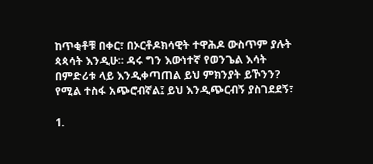ከጥቂቶቹ በቀር፣ በኦርቶዶክሳዊት ተዋሕዶ ውስጥም ያሉት ጳጳሳት እንዲሁ። ዳሩ ግን እውነተኛ የወንጌል እሳት በምድሪቱ ላይ እንዲቀጣጠል ይህ ምክንያት ይኾንን? የሚል ተስፋ አጭሮብኛል፤ ይህ እንዲጭርብኝ ያስገደደኝ፣

1.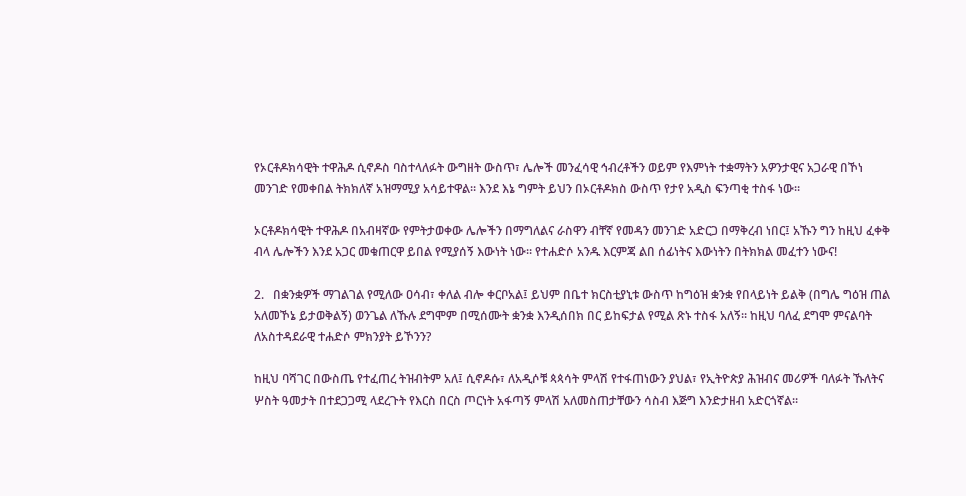የኦርቶዶክሳዊት ተዋሕዶ ሲኖዶስ ባስተላለፉት ውግዘት ውስጥ፣ ሌሎች መንፈሳዊ ኅብረቶችን ወይም የእምነት ተቋማትን አዎንታዊና አጋራዊ በኾነ መንገድ የመቀበል ትክክለኛ አዝማሚያ አሳይተዋል። እንደ እኔ ግምት ይህን በኦርቶዶክስ ውስጥ የታየ አዲስ ፍንጣቂ ተስፋ ነው።

ኦርቶዶክሳዊት ተዋሕዶ በአብዛኛው የምትታወቀው ሌሎችን በማግለልና ራስዋን ብቸኛ የመዳን መንገድ አድርጋ በማቅረብ ነበር፤ አኹን ግን ከዚህ ፈቀቅ ብላ ሌሎችን እንደ አጋር መቁጠርዋ ይበል የሚያሰኝ እውነት ነው። የተሐድሶ አንዱ እርምጃ ልበ ሰፊነትና እውነትን በትክክል መፈተን ነውና!

2.   በቋንቋዎች ማገልገል የሚለው ዐሳብ፣ ቀለል ብሎ ቀርቦአል፤ ይህም በቤተ ክርስቲያኒቱ ውስጥ ከግዕዝ ቋንቋ የበላይነት ይልቅ (በግሌ ግዕዝ ጠል አለመኾኔ ይታወቅልኝ) ወንጌል ለኹሉ ደግሞም በሚሰሙት ቋንቋ እንዲሰበክ በር ይከፍታል የሚል ጽኑ ተስፋ አለኝ። ከዚህ ባለፈ ደግሞ ምናልባት ለአስተዳደራዊ ተሐድሶ ምክንያት ይኾንን?

ከዚህ ባሻገር በውስጤ የተፈጠረ ትዝብትም አለ፤ ሲኖዶሱ፣ ለአዲሶቹ ጳጳሳት ምላሽ የተፋጠነውን ያህል፣ የኢትዮጵያ ሕዝብና መሪዎች ባለፉት ኹለትና ሦስት ዓመታት በተደጋጋሚ ላደረጉት የእርስ በርስ ጦርነት አፋጣኝ ምላሽ አለመስጠታቸውን ሳስብ እጅግ እንድታዘብ አድርጎኛል።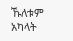ኹለቱም አካላት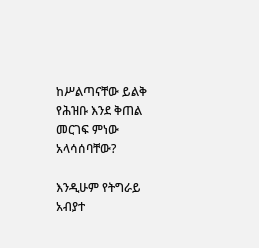ከሥልጣናቸው ይልቅ የሕዝቡ እንደ ቅጠል መርገፍ ምነው አላሳሰባቸው?

እንዲሁም የትግራይ አብያተ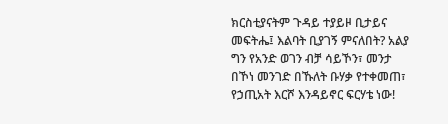ክርስቲያናትም ጉዳይ ተያይዞ ቢታይና መፍትሔ፤ እልባት ቢያገኝ ምናለበት? አልያ ግን የአንድ ወገን ብቻ ሳይኾን፣ መንታ በኾነ መንገድ በኹለት ቡሃቃ የተቀመጠ፣ የኃጢአት እርሾ እንዳይኖር ፍርሃቴ ነው!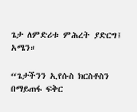ጌታ ለምድሪቱ ምሕረት ያድርግ፤ አሜን።

“ጌታችንን ኢየሱስ ክርስቶስን በማይጠፋ ፍቅር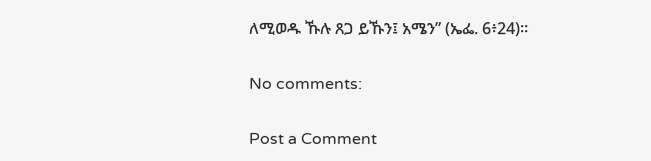ለሚወዱ ኹሉ ጸጋ ይኹን፤ አሜን” (ኤፌ. 6፥24)።

No comments:

Post a Comment